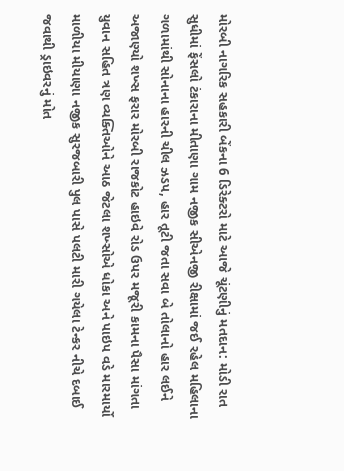મોરબી નાગરિક સહકારી બેંકના 6 ડિરેક્ટરો માટે આજે ચૂંટણીનું મતદાન: મોડી રાત સુધીમાં ફેંસલો ટંકારાના મીતાણા ગામ નજીક સીએનજી રીક્ષામાં જઈ રહેલ મહિલાના ગળામાંથી સોનાના હારની ચીલ ઝડપ, હાર તૂટી જતા સવા બે તોલાનો હાર લઈને અજાણ્યો શખ્સ ફરાર મોરબી રાજકોટ હાઇવે રોડ ઉપર મજૂરી કામના પૈસા માંગતા યુવાન સહિત ત્રણ વ્યક્તિઓને આઠ જેટલા શખ્સોએ ધોકા અને પાઇપ વડે મારમાર્યો માળીયા મીયાણા નજીક સુરજબારી પુલ પાસે પલટી મારી ગયેલા ટેન્કર નીચે દબાઈ જવાથી ડ્રાઇવરનું મોત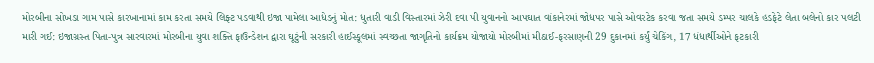મોરબીના સોખડા ગામ પાસે કારખાનામાં કામ કરતા સમયે લિફ્ટ પડવાથી ઇજા પામેલા આધેડનું મોત: ધુતારી વાડી વિસ્તારમાં ઝેરી દવા પી યુવાનનો આપઘાત વાંકાનેરમાં જોધપર પાસે ઓવરટેક કરવા જતા સમયે ડમ્પર ચાલકે હડફેટે લેતા બલેનો કાર પલટી મારી ગઈ: ઇજાગ્રસ્ત પિતા-પુત્ર સારવારમાં મોરબીના યુવા શક્તિ ફાઉન્ડેશન દ્વારા ઘૂટુંની સરકારી હાઈસ્કૂલમાં સ્વચ્છતા જાગૃતિનો કાર્યક્રમ યોજાયો મોરબીમાં મીઠાઈ-ફરસાણની 29 દુકાનમાં કર્યું ચેકિંગ, 17 ધંધાર્થીઓને ફટકારી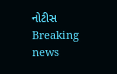નોટીસ
Breaking news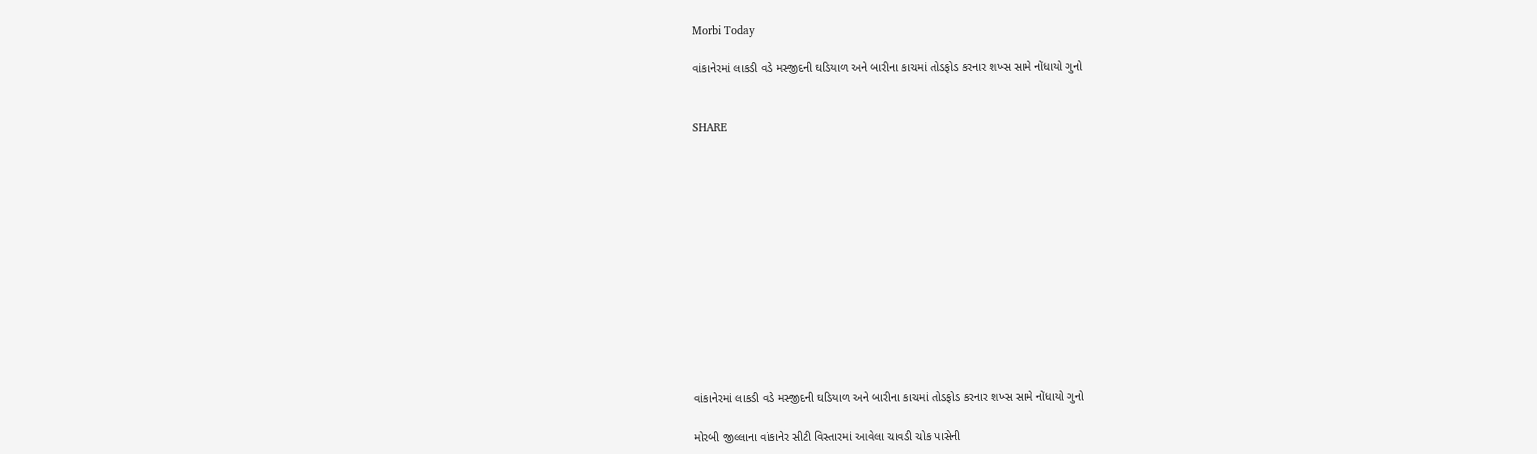Morbi Today

વાંકાનેરમાં લાકડી વડે મસ્જીદની ઘડિયાળ અને બારીના કાચમાં તોડફોડ કરનાર શખ્સ સામે નોંધાયો ગુનો


SHARE













વાંકાનેરમાં લાકડી વડે મસ્જીદની ઘડિયાળ અને બારીના કાચમાં તોડફોડ કરનાર શખ્સ સામે નોંધાયો ગુનો

મોરબી જીલ્લાના વાંકાનેર સીટી વિસ્તારમાં આવેલા ચાવડી ચોક પાસેની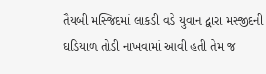તૈયબી મસ્જિદમાં લાકડી વડે યુવાન દ્વારા મસ્જીદની ઘડિયાળ તોડી નાખવામાં આવી હતી તેમ જ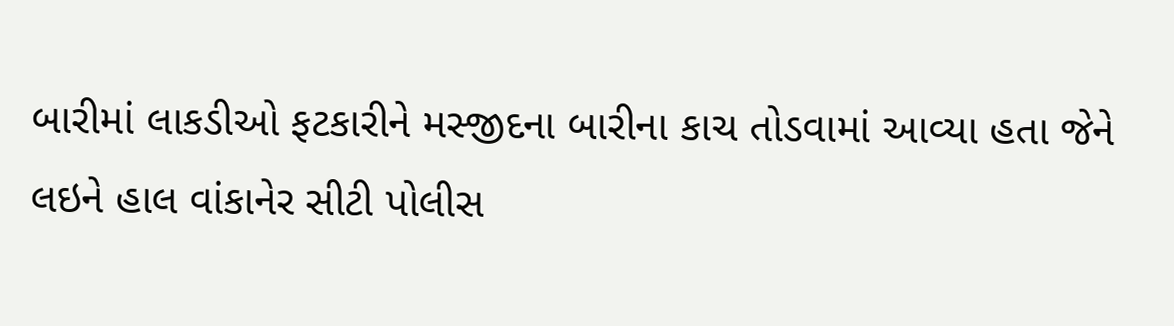બારીમાં લાકડીઓ ફટકારીને મસ્જીદના બારીના કાચ તોડવામાં આવ્યા હતા જેને લઇને હાલ વાંકાનેર સીટી પોલીસ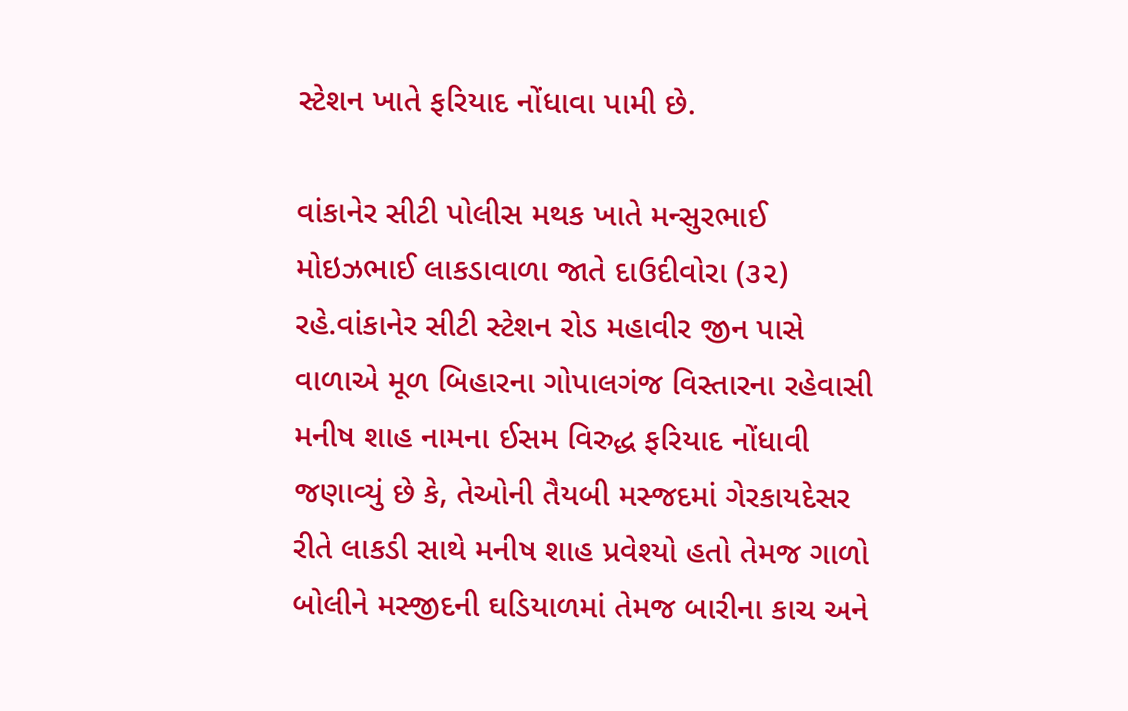સ્ટેશન ખાતે ફરિયાદ નોંધાવા પામી છે.

વાંકાનેર સીટી પોલીસ મથક ખાતે મન્સુરભાઈ મોઇઝભાઈ લાકડાવાળા જાતે દાઉદીવોરા (૩૨) રહે.વાંકાનેર સીટી સ્ટેશન રોડ મહાવીર જીન પાસે વાળાએ મૂળ બિહારના ગોપાલગંજ વિસ્તારના રહેવાસી મનીષ શાહ નામના ઈસમ વિરુદ્ધ ફરિયાદ નોંધાવી જણાવ્યું છે કે, તેઓની તૈયબી મસ્જદમાં ગેરકાયદેસર રીતે લાકડી સાથે મનીષ શાહ પ્રવેશ્યો હતો તેમજ ગાળો બોલીને મસ્જીદની ઘડિયાળમાં તેમજ બારીના કાચ અને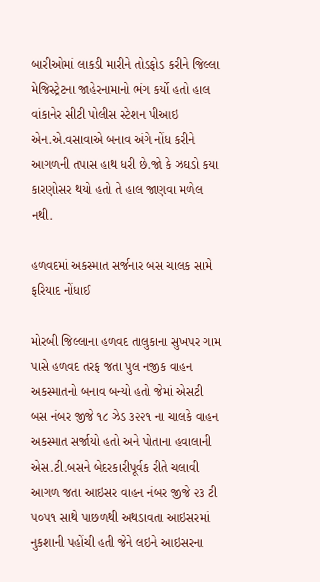બારીઓમાં લાકડી મારીને તોડફોડ કરીને જિલ્લા મેજિસ્ટ્રેટના જાહેરનામાનો ભંગ કર્યો હતો હાલ વાંકાનેર સીટી પોલીસ સ્ટેશન પીઆઇ એન.એ.વસાવાએ બનાવ અંગે નોંધ કરીને આગળની તપાસ હાથ ધરી છે.જો કે ઝઘડો કયા કારણોસર થયો હતો તે હાલ જાણવા મળેલ નથી.

હળવદમાં અકસ્માત સર્જનાર બસ ચાલક સામે ફરિયાદ નોંધાઈ

મોરબી જિલ્લાના હળવદ તાલુકાના સુખપર ગામ પાસે હળવદ તરફ જતા પુલ નજીક વાહન અકસ્માતનો બનાવ બન્યો હતો જેમાં એસટી બસ નંબર જીજે ૧૮ ઝેડ ૩૨૨૧ ના ચાલકે વાહન અકસ્માત સર્જાયો હતો અને પોતાના હવાલાની એસ.ટી.બસને બેદરકારીપૂર્વક રીતે ચલાવી આગળ જતા આઇસર વાહન નંબર જીજે ૨૩ ટી ૫૦૫૧ સાથે પાછળથી અથડાવતા આઇસરમાં નુકશાની પહોંચી હતી જેને લઇને આઇસરના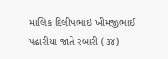માલિક દિલીપભાઇ ખીમજીભાઈ પઢારીયા જાતે રબારી (૩૪)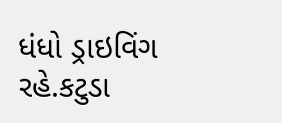ધંધો ડ્રાઇવિંગ રહે.કટુડા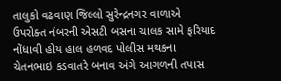તાલુકો વઢવાણ જિલ્લો સુરેન્દ્રનગર વાળાએ ઉપરોક્ત નંબરની એસટી બસના ચાલક સામે ફરિયાદ નોંધાવી હોય હાલ હળવદ પોલીસ મથકના ચેતનભાઇ કડવાતરે બનાવ અંગે આગળની તપાસ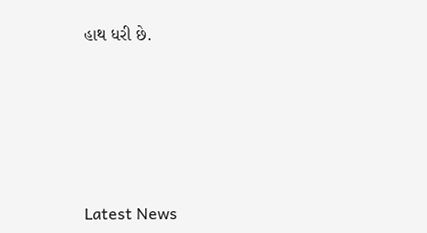હાથ ધરી છે.






Latest News